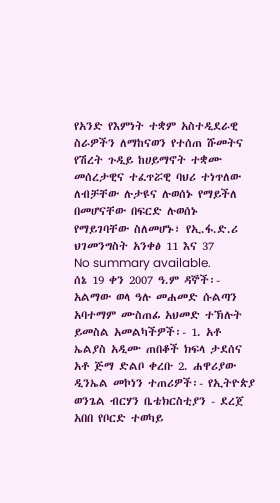የአንድ የእምነት ተቋም አስተዲደራዊ ስራዎችን ለማከናወን የተሰጠ ሹመትና የሽረት ጉዲይ ከሀይማኖት ተቋሙ መሰረታዊና ተፈጥሯዊ ባህሪ ተነጥለው ለብቻቸው ሉታዩና ሉወሰኑ የማይችለ በመሆናቸው በፍርድ ሉወሰኑ የማይገባቸው ስለመሆኑ፣ የኢ.ፋ.ድ.ሪ ህገመንግስት አንቀፅ 11 እና 37
No summary available.
ሰኔ 19 ቀን 2007 ዓ.ም ዳኞች፡- አልማው ወላ ዓሉ መሐመድ ሱልጣን አባተማም ሙስጠፊ አህመድ ተኽሉት ይመስል አመልካችዎች፡- 1. አቶ ኤልያስ አዲሙ ጠበቆች ክፍላ ታደሰና አቶ ጅማ ድልቦ ቀረቡ 2. ሐዋሪያው ዲንኤል መኮነን ተጠሪዎች፡- የኢትዮጵያ ወንጌል ብርሃን ቤቴክርስቲያን - ደረጀ አበበ የቦርድ ተወካይ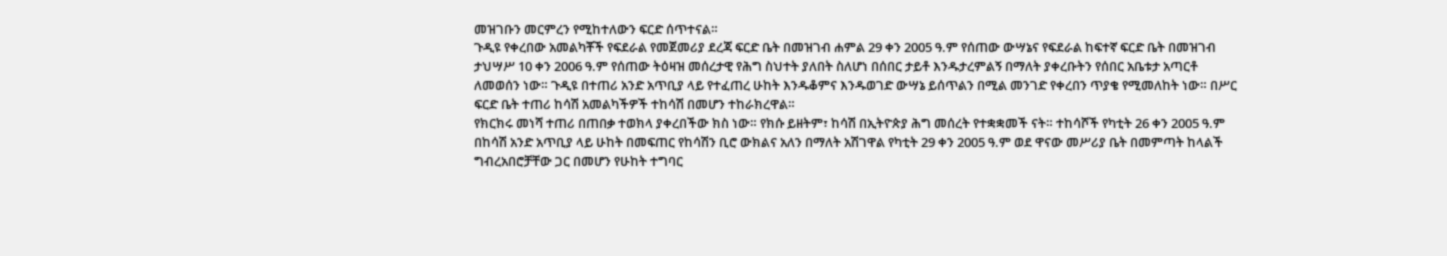መዝገቡን መርምረን የሚከተለውን ፍርድ ሰጥተናል።
ጉዲዩ የቀረበው አመልካቾች የፍደራል የመጀመሪያ ደረጃ ፍርድ ቤት በመዝገብ ሐምል 29 ቀን 2005 ዓ.ም የሰጠው ውሣኔና የፍደራል ከፍተኛ ፍርድ ቤት በመዝገብ ታህሣሥ 10 ቀን 2006 ዓ.ም የሰጠው ትዕዛዝ መሰረታዊ የሕግ ስህተት ያለበት ስለሆነ በሰበር ታይቶ እንዱታረምልኝ በማለት ያቀረቡትን የሰበር አቤቱታ አጣርቶ ለመወሰን ነው። ጉዲዩ በተጠሪ አንድ አጥቢያ ላይ የተፈጠረ ሁከት እንዱቆምና እንዱወገድ ውሣኔ ይሰጥልን በሚል መንገድ የቀረበን ጥያቄ የሚመለከት ነው። በሥር ፍርድ ቤት ተጠሪ ከሳሽ አመልካችዎች ተከሳሽ በመሆን ተከራክረዋል።
የክርክሩ መነሻ ተጠሪ በጠበቃ ተወክላ ያቀረበችው ክስ ነው። የክሱ ይዘትም፣ ከሳሽ በኢትዮጵያ ሕግ መሰረት የተቋቋመች ናት። ተከሳሾች የካቲት 26 ቀን 2005 ዓ.ም በከሳሽ አንድ አጥቢያ ላይ ሁከት በመፍጠር የከሳሽን ቢሮ ውክልና አለን በማለት አሽገዋል የካቲት 29 ቀን 2005 ዓ.ም ወደ ዋናው መሥሪያ ቤት በመምጣት ከላልች ግብረአበሮቻቸው ጋር በመሆን የሁከት ተግባር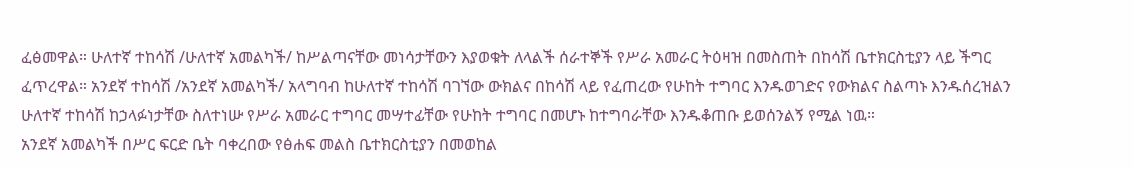ፈፅመዋል። ሁለተኛ ተከሳሽ /ሁለተኛ አመልካች/ ከሥልጣናቸው መነሳታቸውን እያወቁት ለላልች ሰራተኞች የሥራ አመራር ትዕዛዝ በመስጠት በከሳሽ ቤተክርስቲያን ላይ ችግር ፈጥረዋል። አንደኛ ተከሳሽ /አንደኛ አመልካች/ አላግባብ ከሁለተኛ ተከሳሽ ባገኘው ውክልና በከሳሽ ላይ የፈጠረው የሁከት ተግባር እንዱወገድና የውክልና ስልጣኑ እንዱሰረዝልን ሁለተኛ ተከሳሽ ከኃላፉነታቸው ስለተነሡ የሥራ አመራር ተግባር መሣተፊቸው የሁከት ተግባር በመሆኑ ከተግባራቸው እንዱቆጠቡ ይወሰንልኝ የሚል ነዉ።
አንደኛ አመልካች በሥር ፍርድ ቤት ባቀረበው የፅሐፍ መልስ ቤተክርስቲያን በመወከል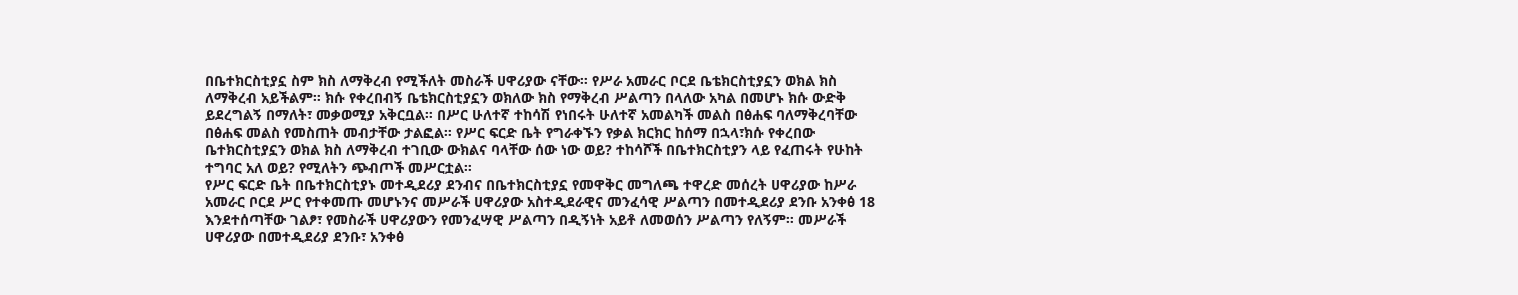በቤተክርስቲያኗ ስም ክስ ለማቅረብ የሚችለት መስራች ሀዋሪያው ናቸው። የሥራ አመራር ቦርደ ቤቴክርስቲያኗን ወክል ክስ ለማቅረብ አይችልም። ክሱ የቀረበብኝ ቤቴክርስቲያኗን ወክለው ክስ የማቅረብ ሥልጣን በላለው አካል በመሆኑ ክሱ ውድቅ ይደረግልኝ በማለት፣ መቃወሚያ አቅርቧል። በሥር ሁለተኛ ተከሳሽ የነበሩት ሁለተኛ አመልካች መልስ በፅሐፍ ባለማቅረባቸው በፅሐፍ መልስ የመስጠት መብታቸው ታልፎል። የሥር ፍርድ ቤት የግራቀኙን የቃል ክርክር ከሰማ በኋላ፣ክሱ የቀረበው ቤተክርስቲያኗን ወክል ክስ ለማቅረብ ተገቢው ውክልና ባላቸው ሰው ነው ወይ? ተከሳሾች በቤተክርስቲያን ላይ የፈጠሩት የሁከት ተግባር አለ ወይ? የሚለትን ጭብጦች መሥርቷል።
የሥር ፍርድ ቤት በቤተክርስቲያኑ መተዲደሪያ ደንብና በቤተክርስቲያኗ የመዋቅር መግለጫ ተዋረድ መሰረት ሀዋሪያው ከሥራ አመራር ቦርደ ሥር የተቀመጡ መሆኑንና መሥራች ሀዋሪያው አስተዲደራዊና መንፈሳዊ ሥልጣን በመተዲደሪያ ደንቡ አንቀፅ 18 እንደተሰጣቸው ገልፆ፣ የመስራች ሀዋሪያውን የመንፈሣዊ ሥልጣን በዲኝነት አይቶ ለመወሰን ሥልጣን የለኝም። መሥራች ሀዋሪያው በመተዲደሪያ ደንቡ፣ አንቀፅ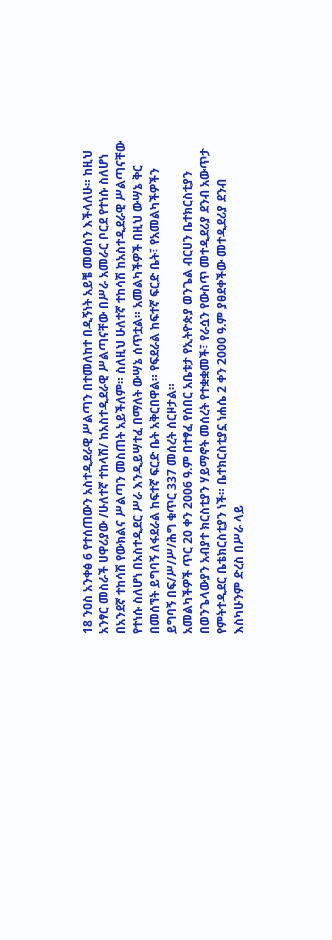18 ንዐስ አንቀፅ 6 የተሰጠውን አስተዲደራዊ ሥልጣን በተመለከተ በዲኝነት አይቼ መወሰን እችላለሁ። ከዚህ አንፃር መስራች ሀዋሪያው /ሁለተኛ ተከላሽ/ ከአስተዲደራዊ ሥልጣናቸው በሥራ አመራር ቦርደ የተነሱ ስለሆነ በአንደኛ ተከሳሽ የውክልና ሥልጣን መስጠት አይችለም። ስለዚህ ሁለተኛ ተከሳሽ ከአስተዲደራዊ ሥልጣናቸው የተነሱ ስለሆነ በአስተዲደር ሥራ እንዲይሣተፈ በማለት ውሣኔ ሰጥቷል። አመልካችዎች በዚህ ውሣኔ ቅር በመሰኘት ይግባኝ ለፋደራል ከፍተኛ ፍርድ ቤት አቅርበዋል። የፍደራል ከፍተኛ ፍርድ ቤት፣ የአመልካችዎችን ይግባኝ በፍ/ሥ/ሥ/ሕግ ቁጥር 337 መሰረት ሰርዞታል።
አመልካችዎች ጥር 20 ቀን 2006 ዓ.ም በተፃፈ የሰበር አቤቱታ የኢትዮጵያ ወንጌል ብርሀን ቤተክርስቲያን በወንጌላውያን አብያተ ክርስቲያን ሃይማኖት መሰረት የተቋቋመች፣ የራሷን የውስጥ መተዲደሪያ ደንብ አውጥታ የምትተዲደር ቤቴክርስቲያን ነች። ቤተክርስቲያኗ ነሐሴ 2 ቀን 2000 ዓ.ም ያፀደቀችው መተዲደሪያ ደንብ እስካሁንም ድረስ በሥራ ላይ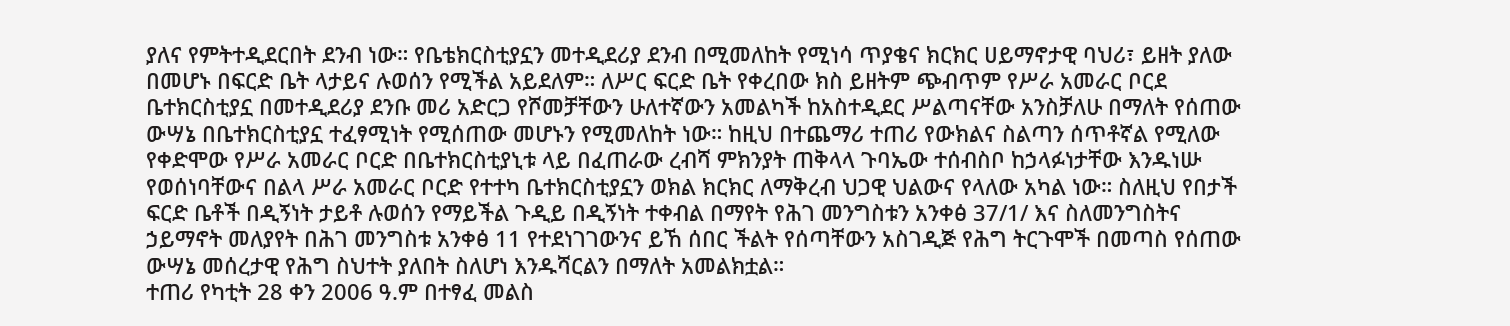ያለና የምትተዲደርበት ደንብ ነው። የቤቴክርስቲያኗን መተዲደሪያ ደንብ በሚመለከት የሚነሳ ጥያቄና ክርክር ሀይማኖታዊ ባህሪ፣ ይዘት ያለው በመሆኑ በፍርድ ቤት ላታይና ሉወሰን የሚችል አይደለም። ለሥር ፍርድ ቤት የቀረበው ክስ ይዘትም ጭብጥም የሥራ አመራር ቦርደ ቤተክርስቲያኗ በመተዲደሪያ ደንቡ መሪ አድርጋ የሾመቻቸውን ሁለተኛውን አመልካች ከአስተዲደር ሥልጣናቸው አንስቻለሁ በማለት የሰጠው ውሣኔ በቤተክርስቲያኗ ተፈፃሚነት የሚሰጠው መሆኑን የሚመለከት ነው። ከዚህ በተጨማሪ ተጠሪ የውክልና ስልጣን ሰጥቶኛል የሚለው የቀድሞው የሥራ አመራር ቦርድ በቤተክርስቲያኒቱ ላይ በፈጠራው ረብሻ ምክንያት ጠቅላላ ጉባኤው ተሰብስቦ ከኃላፉነታቸው እንዱነሡ የወሰነባቸውና በልላ ሥራ አመራር ቦርድ የተተካ ቤተክርስቲያኗን ወክል ክርክር ለማቅረብ ህጋዊ ህልውና የላለው አካል ነው። ስለዚህ የበታች ፍርድ ቤቶች በዲኝነት ታይቶ ሉወሰን የማይችል ጉዲይ በዲኝነት ተቀብል በማየት የሕገ መንግስቱን አንቀፅ 37/1/ እና ስለመንግስትና ኃይማኖት መለያየት በሕገ መንግስቱ አንቀፅ 11 የተደነገገውንና ይኸ ሰበር ችልት የሰጣቸውን አስገዲጅ የሕግ ትርጉሞች በመጣስ የሰጠው ውሣኔ መሰረታዊ የሕግ ስህተት ያለበት ስለሆነ እንዱሻርልን በማለት አመልክቷል።
ተጠሪ የካቲት 28 ቀን 2006 ዓ.ም በተፃፈ መልስ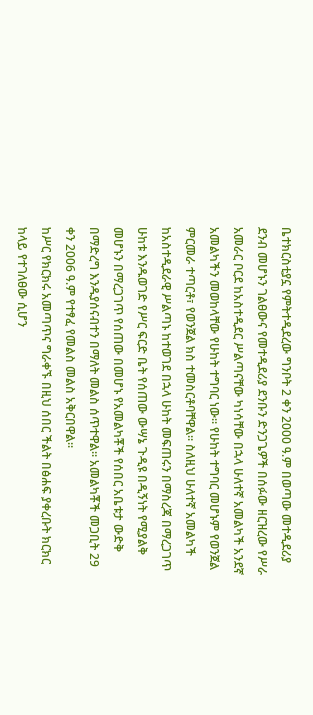ቤተክርስቲያኗ የምትተዲደረው ግንቦት 2 ቀን 2000 ዓ.ም በወጣው መተዲደሪያ ደንብ መሆኑን ገልፀውና የመተዲደሪያ ደንቡን ድንጋጌዎች በሰፉው ዘርዝረው የሥራ አመራር ቦርደ ከአስተዲደር ሥልጣናቸው ካነሳቸው በኋላ ሁለተኛ አመልካች አንደኛ አመልካችን መወከላቸው የሁከት ተግባር ነው። የሁከት ተግባር መሆኑም የወንጀል ምርመራ ተጣርቶ፣ የወንጀል ክስ ተመስርቶባቸዋል። ስለዚህ ሁለተኛ አመልካች ከአስተዲደራዊ ሥልጣኑ ከተወገደ በኋላ ሁከት መፍጠሩን በማስረጃ በማረጋገጥ ሁከቱ እንዱወገድ የሥር ፍርድ ቤት የሰጠው ውሣኔ ጉዲዩ በዲኝነት የሚያልቅ መሆኑን በማረጋገጥ የሰጠው በመሆኑ የአመልካቾች የሰበር አቤቱታ ውድቅ በማድረግ እንዱያሰናብተን በማለት መልስ ሰጥተዋል። አመልካቾች መጋቢት 29 ቀን 2006 ዓ.ም የተፃፈ የመልስ መልስ አቅርበዋል።
ከሥር የክርክሩ አመጣጥና ግራቀኙ በዚህ ሰበር ችልት በፅሐፍ ያቀረቡት ክርክር ከላይ የተገለፀው ሲሆን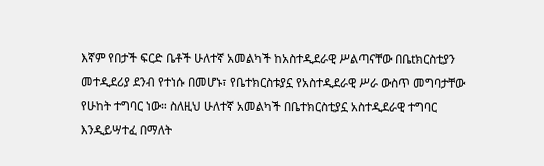እኛም የበታች ፍርድ ቤቶች ሁለተኛ አመልካች ከአስተዲደራዊ ሥልጣናቸው በቤtክርስቲያን መተዲደሪያ ደንብ የተነሱ በመሆኑ፣ የቤተክርስቱያኗ የአስተዲደራዊ ሥራ ውስጥ መግባታቸው የሁከት ተግባር ነው። ስለዚህ ሁለተኛ አመልካች በቤተክርስቲያኗ አስተዲደራዊ ተግባር እንዲይሣተፈ በማለት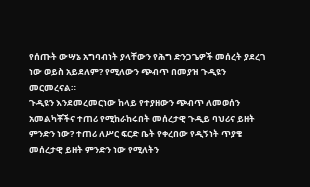የሰጡት ውሣኔ አግባብነት ያላቸውን የሕግ ድንጋጌዎች መሰረት ያደረገ ነው ወይስ አይደለም? የሚለውን ጭብጥ በመያዝ ጉዲዩን መርመረናል።
ጉዲዩን እንደመረመርነው ከላይ የተያዘውን ጭብጥ ለመወሰን አመልካቾችና ተጠሪ የሚከራከሩበት መሰረታዊ ጉዲይ ባህሪና ይዘት ምንድን ነው? ተጠሪ ለሥር ፍርድ ቤት የቀረበው የዲኝነት ጥያቄ መሰረታዊ ይዘት ምንድን ነው የሚለትን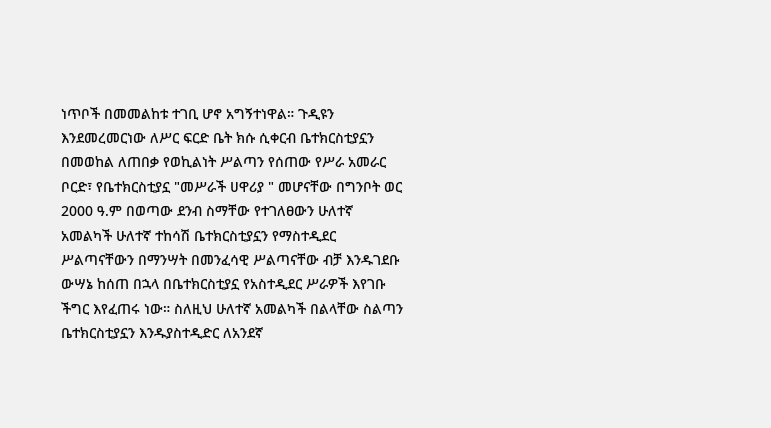ነጥቦች በመመልከቱ ተገቢ ሆኖ አግኝተነዋል። ጉዲዩን እንደመረመርነው ለሥር ፍርድ ቤት ክሱ ሲቀርብ ቤተክርስቲያኗን በመወከል ለጠበቃ የወኪልነት ሥልጣን የሰጠው የሥራ አመራር ቦርድ፣ የቤተክርስቲያኗ "መሥራች ሀዋሪያ " መሆናቸው በግንቦት ወር 2000 ዓ.ም በወጣው ደንብ ስማቸው የተገለፀውን ሁለተኛ አመልካች ሁለተኛ ተከሳሽ ቤተክርስቲያኗን የማስተዲደር ሥልጣናቸውን በማንሣት በመንፈሳዊ ሥልጣናቸው ብቻ እንዱገደቡ ውሣኔ ከሰጠ በኋላ በቤተክርስቲያኗ የአስተዲደር ሥራዎች እየገቡ ችግር እየፈጠሩ ነው። ስለዚህ ሁለተኛ አመልካች በልላቸው ስልጣን ቤተክርስቲያኗን እንዱያስተዲድር ለአንደኛ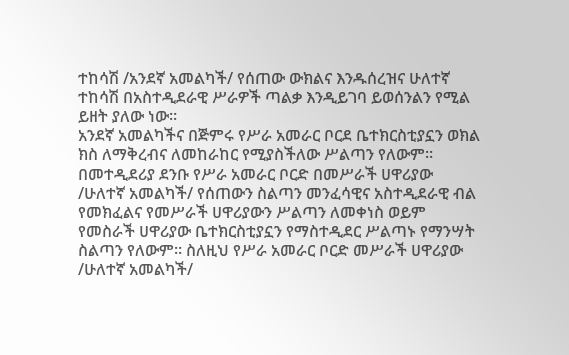ተከሳሽ /አንደኛ አመልካች/ የሰጠው ውክልና እንዱሰረዝና ሁለተኛ ተከሳሽ በአስተዲደራዊ ሥራዎች ጣልቃ እንዲይገባ ይወሰንልን የሚል ይዘት ያለው ነው።
አንደኛ አመልካችና በጅምሩ የሥራ አመራር ቦርደ ቤተክርስቲያኗን ወክል ክስ ለማቅረብና ለመከራከር የሚያስችለው ሥልጣን የለውም። በመተዲደሪያ ደንቡ የሥራ አመራር ቦርድ በመሥራች ሀዋሪያው /ሁለተኛ አመልካች/ የሰጠውን ስልጣን መንፈሳዊና አስተዲደራዊ ብል የመክፈልና የመሥራች ሀዋሪያውን ሥልጣን ለመቀነስ ወይም የመስራች ሀዋሪያው ቤተክርስቲያኗን የማስተዲደር ሥልጣኑ የማንሣት ስልጣን የለውም። ስለዚህ የሥራ አመራር ቦርድ መሥራች ሀዋሪያው /ሁለተኛ አመልካች/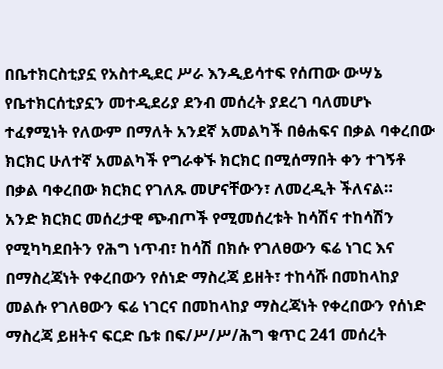በቤተክርስቲያኗ የአስተዲደር ሥራ እንዲይሳተፍ የሰጠው ውሣኔ የቤተክርሰቲያኗን መተዲደሪያ ደንብ መሰረት ያደረገ ባለመሆኑ ተፈፃሚነት የለውም በማለት አንደኛ አመልካች በፅሐፍና በቃል ባቀረበው ክርክር ሁለተኛ አመልካች የግራቀኙ ክርክር በሚሰማበት ቀን ተገኝቶ በቃል ባቀረበው ክርክር የገለጹ መሆናቸውን፣ ለመረዲት ችለናል።
አንድ ክርክር መሰረታዊ ጭብጦች የሚመሰረቱት ከሳሽና ተከሳሽን የሚካካደበትን የሕግ ነጥብ፣ ከሳሽ በክሱ የገለፀውን ፍሬ ነገር እና በማስረጃነት የቀረበውን የሰነድ ማስረጃ ይዘት፣ ተከሳሹ በመከላከያ መልሱ የገለፀውን ፍሬ ነገርና በመከላከያ ማስረጃነት የቀረበውን የሰነድ ማስረጃ ይዘትና ፍርድ ቤቱ በፍ/ሥ/ሥ/ሕግ ቁጥር 241 መሰረት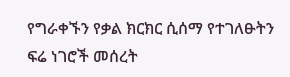የግራቀኙን የቃል ክርክር ሲሰማ የተገለፁትን ፍሬ ነገሮች መሰረት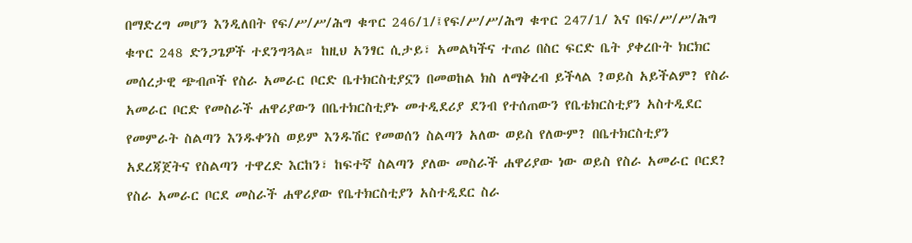በማድረግ መሆን እንዲለበት የፍ/ሥ/ሥ/ሕግ ቁጥር 246/1/፤የፍ/ሥ/ሥ/ሕግ ቁጥር 247/1/ እና በፍ/ሥ/ሥ/ሕግ ቁጥር 248 ድንጋጌዎች ተደንግጓል። ከዚህ አንፃር ሲታይ፣ አመልካችና ተጠሪ በስር ፍርድ ቤት ያቀረቡት ክርክር መሰረታዊ ጭብጦች የስራ አመራር ቦርድ ቤተክርስቲያኗን በመወከል ክስ ለማቅረብ ይችላል ?ወይስ አይችልም? የስራ አመራር ቦርድ የመስራች ሐዋሪያውን በቤተክርስቲያኑ መተዲደሪያ ደንብ የተሰጠውን የቤቴክርስቲያን አስተዲደር የመምራት ስልጣን እንዱቀንስ ወይም እንዱሽር የመወሰን ስልጣን አለው ወይስ የለውም? በቤተክርስቲያን አደረጃጀትና የስልጣን ተዋረድ እርከን፣ ከፍተኛ ስልጣን ያለው መስራች ሐዋሪያው ነው ወይስ የስራ አመራር ቦርደ? የስራ አመራር ቦርደ መስራች ሐዋሪያው የቤተክርስቲያን አስተዲደር ስራ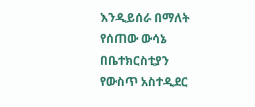እንዲይሰራ በማለት የሰጠው ውሳኔ በቤተክርስቲያን የውስጥ አስተዲደር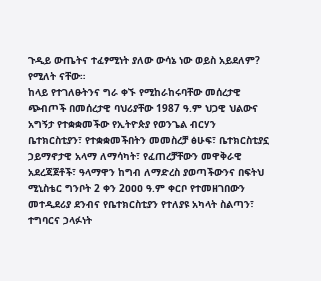ጉዲይ ውጤትና ተፈፃሚነት ያለው ውሳኔ ነው ወይስ አይደለም? የሚለት ናቸው።
ከላይ የተገለፁትንና ግራ ቀኙ የሚከራከሩባቸው መሰረታዊ ጭብጦች በመሰረታዊ ባህሪያቸው 1987 ዓ.ም ህጋዊ ህልውና አግኝታ የተቋቋመችው የኢትዮጵያ የወንጌል ብርሃን ቤተክርስቲያን፣ የተቋቋመችበትን መመስረቻ ፅሁፍ፣ ቤተክርስቲያኗ ኃይማኖታዊ አላማ ለማሳካት፣ የፈጠረቻቸውን መዋቅራዊ አደረጃጀቶች፣ ዓላማዋን ከግብ ለማድረስ ያወጣችውንና በፍትህ ሚኒስቴር ግንቦት 2 ቀን 2ዐዐዐ ዓ.ም ቀርቦ የተመዘገበውን መተዲደሪያ ደንብና የቤተክርስቲያን የተለያዩ አካላት ስልጣን፣ ተግባርና ኃላፉነት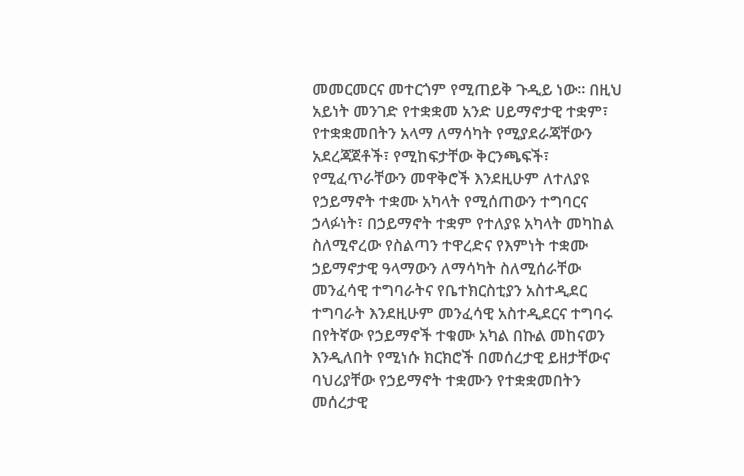መመርመርና መተርጎም የሚጠይቅ ጉዲይ ነው። በዚህ አይነት መንገድ የተቋቋመ አንድ ሀይማኖታዊ ተቋም፣ የተቋቋመበትን አላማ ለማሳካት የሚያደራጃቸውን አደረጃጀቶች፣ የሚከፍታቸው ቅርንጫፍች፣ የሚፈጥራቸውን መዋቅሮች እንደዚሁም ለተለያዩ የኃይማኖት ተቋሙ አካላት የሚሰጠውን ተግባርና ኃላፉነት፣ በኃይማኖት ተቋም የተለያዩ አካላት መካከል ስለሚኖረው የስልጣን ተዋረድና የእምነት ተቋሙ ኃይማኖታዊ ዓላማውን ለማሳካት ስለሚሰራቸው መንፈሳዊ ተግባራትና የቤተክርስቲያን አስተዲደር ተግባራት እንደዚሁም መንፈሳዊ አስተዲደርና ተግባሩ በየትኛው የኃይማኖች ተቁሙ አካል በኩል መከናወን እንዲለበት የሚነሱ ክርክሮች በመሰረታዊ ይዘታቸውና ባህሪያቸው የኃይማኖት ተቋሙን የተቋቋመበትን መሰረታዊ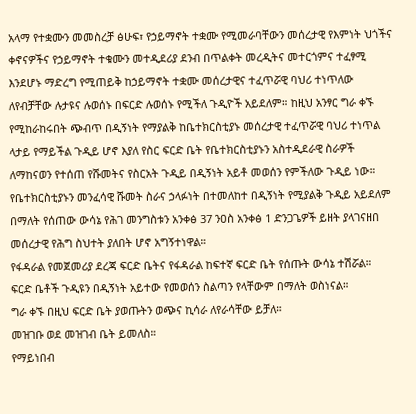አላማ የተቋሙን መመስረቻ ፅሁፍ፣ የኃይማኖት ተቋሙ የሚመራባቸውን መሰረታዊ የእምነት ህጎችና ቀኖናዎችና የኃይማኖት ተቁሙን መተዲደሪያ ደንብ በጥልቀት መረዲትና መተርጎምና ተፈፃሚ እንደሆኑ ማድረግ የሚጠይቅ ከኃይማኖት ተቋሙ መሰረታዊና ተፈጥሯዊ ባህሪ ተነጥለው ለየብቻቸው ሉታዩና ሉወሰኑ በፍርድ ሉወሰኑ የሚችለ ጉዲዮች አይደለም። ከዚህ አንፃር ግራ ቀኙ የሚከራከሩበት ጭብጥ በዲኝነት የማያልቅ ከቤተክርስቲያኑ መሰረታዊ ተፈጥሯዊ ባህሪ ተነጥል ላታይ የማይችል ጉዲይ ሆኖ እያለ የስር ፍርድ ቤት የቤተክርስቲያኑን አስተዲደራዊ ስራዎች ለማከናወን የተሰጠ የሹመትና የስርአት ጉዲይ በዲኝነት አይቶ መወሰን የምችለው ጉዲይ ነው።
የቤተክርስቲያኑን መንፈሳዊ ሹመት ስራና ኃላፉነት በተመለከተ በዲኝነት የሚያልቅ ጉዲይ አይደለም በማለት የሰጠው ውሳኔ የሕገ መንግስቱን አንቀፅ 37 ንዐስ አንቀፅ 1 ድንጋጌዎች ይዘት ያላገናዘበ መሰረታዊ የሕግ ስህተት ያለበት ሆኖ አግኝተነዋል።
የፋዳራል የመጀመሪያ ደረጃ ፍርድ ቤትና የፋዳራል ከፍተኛ ፍርድ ቤት የሰጡት ውሳኔ ተሽሯል።
ፍርድ ቤቶች ጉዲዩን በዲኝነት አይተው የመወሰን ስልጣን የላቸውም በማለት ወስነናል።
ግራ ቀኙ በዚህ ፍርድ ቤት ያወጡትን ወጭና ኪሳራ ለየራሳቸው ይቻለ።
መዝገቡ ወደ መዝገብ ቤት ይመለስ።
የማይነበብ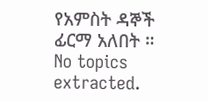የአምስት ዳኞች ፊርማ አለበት ።
No topics extracted.